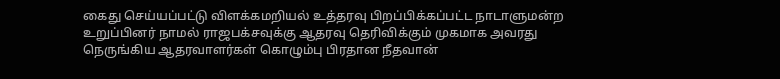கைது செய்யப்பட்டு விளக்கமறியல் உத்தரவு பிறப்பிக்கப்பட்ட நாடாளுமன்ற உறுப்பினர் நாமல் ராஜபக்சவுக்கு ஆதரவு தெரிவிக்கும் முகமாக அவரது நெருங்கிய ஆதரவாளர்கள் கொழும்பு பிரதான நீதவான்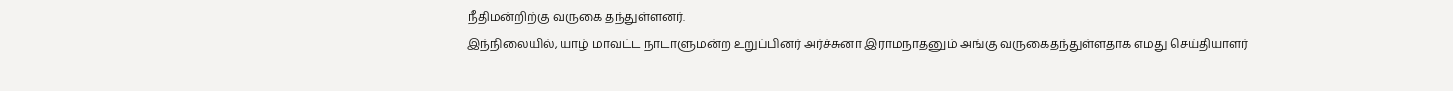நீதிமன்றிற்கு வருகை தந்துள்ளனர்.
இந்நிலையில், யாழ் மாவட்ட நாடாளுமன்ற உறுப்பினர் அர்ச்சுனா இராமநாதனும் அங்கு வருகைதந்துள்ளதாக எமது செய்தியாளர்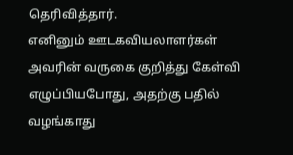தெரிவித்தார்.
எனினும் ஊடகவியலாளர்கள் அவரின் வருகை குறித்து கேள்வி எழுப்பியபோது, அதற்கு பதில் வழங்காது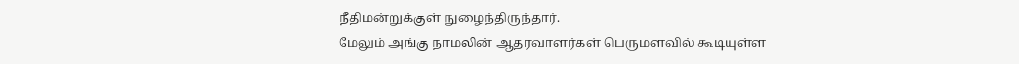நீதிமன்றுக்குள் நுழைந்திருந்தார்.
மேலும் அங்கு நாமலின் ஆதரவாளர்கள் பெருமளவில் கூடியுள்ள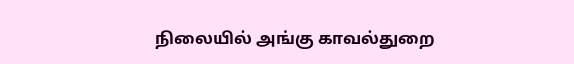நிலையில் அங்கு காவல்துறை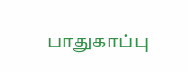பாதுகாப்பு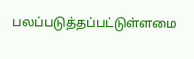பலப்படுத்தப்பட்டுள்ளமை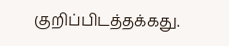குறிப்பிடத்தக்கது.